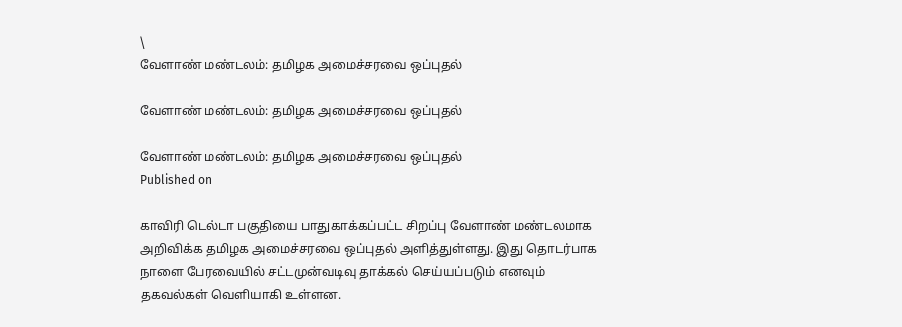\
வேளாண் மண்டலம்: தமிழக அமைச்சரவை ஒப்புதல்

வேளாண் மண்டலம்: தமிழக அமைச்சரவை ஒப்புதல்

வேளாண் மண்டலம்: தமிழக அமைச்சரவை ஒப்புதல்
Published on

காவிரி டெல்டா பகுதியை பாதுகாக்கப்பட்ட சிறப்பு வேளாண் மண்டலமாக அறிவிக்க தமிழக அமைச்சரவை ஒப்புதல் அளித்துள்ளது. இது தொடர்பாக நாளை பேரவையில் சட்டமுன்வடிவு தாக்கல் செய்யப்படும் எனவும் தகவல்கள் வெளியாகி உள்ளன.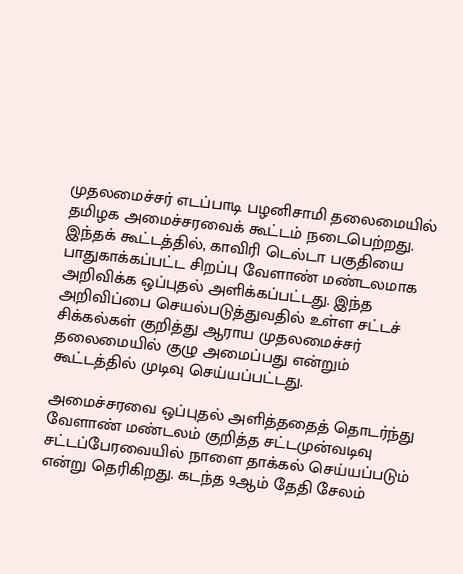முதலமைச்சர் எடப்பாடி பழனிசாமி தலைமையில் தமிழக அமைச்சரவைக் கூட்டம் நடைபெற்றது. இந்தக் கூட்டத்தில், காவிரி டெல்டா பகுதியை பாதுகாக்கப்பட்ட சிறப்பு வேளாண் மண்டலமாக அறிவிக்க ஒப்புதல் அளிக்கப்பட்டது. இந்த அறிவிப்பை செயல்படுத்துவதில் உள்ள சட்டச் சிக்கல்கள் குறித்து ஆராய முதலமைச்சர் தலைமையில் குழு அமைப்பது என்றும் கூட்டத்தில் முடிவு செய்யப்பட்டது.

அமைச்சரவை ஒப்புதல் அளித்ததைத் தொடர்ந்து வேளாண் மண்டலம் குறித்த சட்டமுன்வடிவு சட்டப்பேரவையில் நாளை தாக்கல் செய்யப்படும் என்று தெரிகிறது. கடந்த 9ஆம் தேதி சேலம்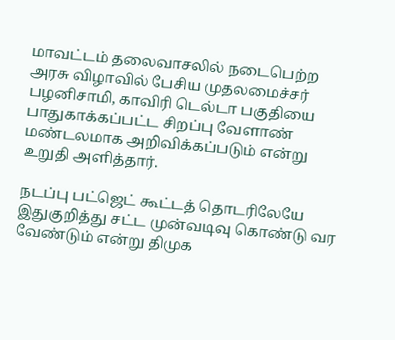மாவட்டம் தலைவாசலில் நடைபெற்ற அரசு விழாவில் பேசிய முதலமைச்சர் பழனிசாமி, காவிரி டெல்டா பகுதியை பாதுகாக்கப்பட்ட சிறப்பு வேளாண் மண்டலமாக அறிவிக்கப்படும் என்று உறுதி அளித்தார்.

நடப்பு பட்ஜெட் கூட்டத் தொடரிலேயே இதுகுறித்து சட்ட முன்வடிவு கொண்டு வர வேண்டும் என்று திமுக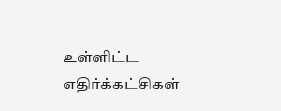உள்ளிட்ட எதிர்க்கட்சிகள்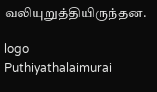வலியுறுத்தியிருந்தன.

logo
Puthiyathalaimurai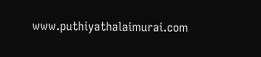www.puthiyathalaimurai.com